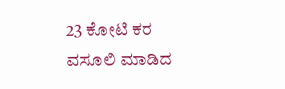23 ಕೋಟಿ ಕರ ವಸೂಲಿ ಮಾಡಿದ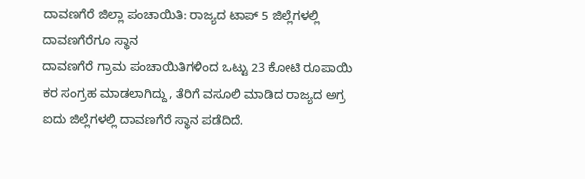ದಾವಣಗೆರೆ ಜಿಲ್ಲಾ ಪಂಚಾಯಿತಿ: ರಾಜ್ಯದ ಟಾಪ್ 5 ಜಿಲ್ಲೆಗಳಲ್ಲಿ ದಾವಣಗೆರೆಗೂ ಸ್ಥಾನ
ದಾವಣಗೆರೆ ಗ್ರಾಮ ಪಂಚಾಯಿತಿಗಳಿಂದ ಒಟ್ಟು 23 ಕೋಟಿ ರೂಪಾಯಿ ಕರ ಸಂಗ್ರಹ ಮಾಡಲಾಗಿದ್ದು, ತೆರಿಗೆ ವಸೂಲಿ ಮಾಡಿದ ರಾಜ್ಯದ ಅಗ್ರ ಐದು ಜಿಲ್ಲೆಗಳಲ್ಲಿ ದಾವಣಗೆರೆ ಸ್ಥಾನ ಪಡೆದಿದೆ.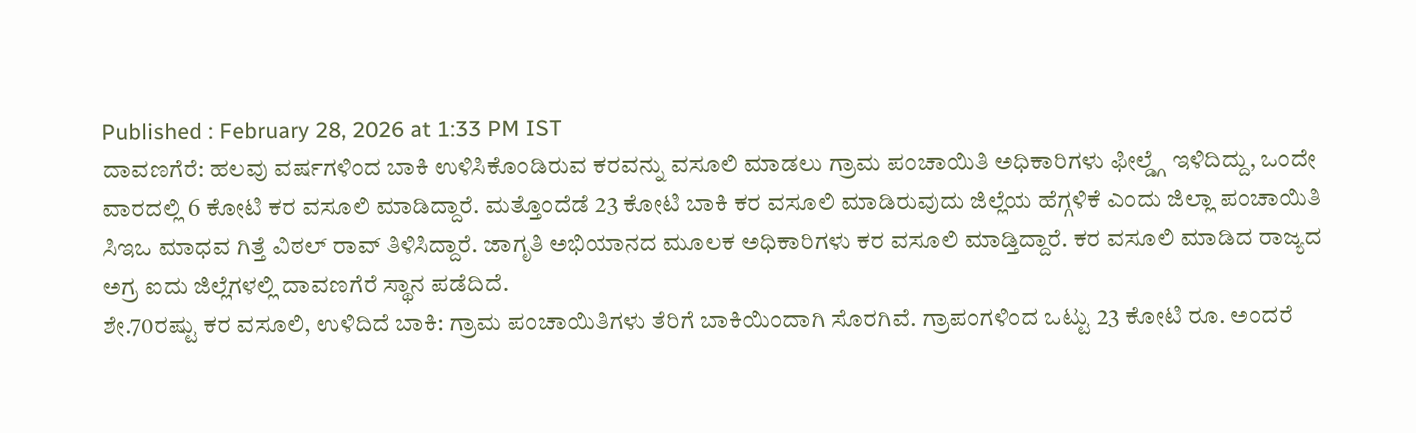Published : February 28, 2026 at 1:33 PM IST
ದಾವಣಗೆರೆ: ಹಲವು ವರ್ಷಗಳಿಂದ ಬಾಕಿ ಉಳಿಸಿಕೊಂಡಿರುವ ಕರವನ್ನು ವಸೂಲಿ ಮಾಡಲು ಗ್ರಾಮ ಪಂಚಾಯಿತಿ ಅಧಿಕಾರಿಗಳು ಫೀಲ್ಡ್ಗೆ ಇಳಿದಿದ್ದು, ಒಂದೇ ವಾರದಲ್ಲಿ 6 ಕೋಟಿ ಕರ ವಸೂಲಿ ಮಾಡಿದ್ದಾರೆ. ಮತ್ತೊಂದೆಡೆ 23 ಕೋಟಿ ಬಾಕಿ ಕರ ವಸೂಲಿ ಮಾಡಿರುವುದು ಜಿಲ್ಲೆಯ ಹೆಗ್ಗಳಿಕೆ ಎಂದು ಜಿಲ್ಲಾ ಪಂಚಾಯಿತಿ ಸಿಇಒ ಮಾಧವ ಗಿತ್ತೆ ವಿಠಲ್ ರಾವ್ ತಿಳಿಸಿದ್ದಾರೆ. ಜಾಗೃತಿ ಅಭಿಯಾನದ ಮೂಲಕ ಅಧಿಕಾರಿಗಳು ಕರ ವಸೂಲಿ ಮಾಡ್ತಿದ್ದಾರೆ. ಕರ ವಸೂಲಿ ಮಾಡಿದ ರಾಜ್ಯದ ಅಗ್ರ ಐದು ಜಿಲ್ಲೆಗಳಲ್ಲಿ ದಾವಣಗೆರೆ ಸ್ಥಾನ ಪಡೆದಿದೆ.
ಶೇ.70ರಷ್ಟು ಕರ ವಸೂಲಿ, ಉಳಿದಿದೆ ಬಾಕಿ: ಗ್ರಾಮ ಪಂಚಾಯಿತಿಗಳು ತೆರಿಗೆ ಬಾಕಿಯಿಂದಾಗಿ ಸೊರಗಿವೆ. ಗ್ರಾಪಂಗಳಿಂದ ಒಟ್ಟು 23 ಕೋಟಿ ರೂ. ಅಂದರೆ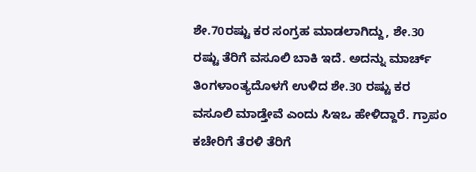ಶೇ.70ರಷ್ಟು ಕರ ಸಂಗ್ರಹ ಮಾಡಲಾಗಿದ್ದು, ಶೇ.30 ರಷ್ಟು ತೆರಿಗೆ ವಸೂಲಿ ಬಾಕಿ ಇದೆ. ಅದನ್ನು ಮಾರ್ಚ್ ತಿಂಗಳಾಂತ್ಯದೊಳಗೆ ಉಳಿದ ಶೇ.30 ರಷ್ಟು ಕರ ವಸೂಲಿ ಮಾಡ್ತೇವೆ ಎಂದು ಸಿಇಒ ಹೇಳಿದ್ದಾರೆ. ಗ್ರಾಪಂ ಕಚೇರಿಗೆ ತೆರಳಿ ತೆರಿಗೆ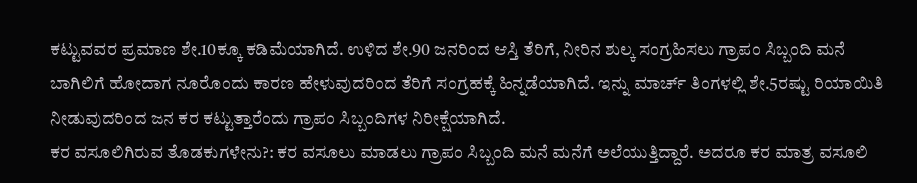ಕಟ್ಟುವವರ ಪ್ರಮಾಣ ಶೇ.10ಕ್ಕೂ ಕಡಿಮೆಯಾಗಿದೆ. ಉಳಿದ ಶೇ.90 ಜನರಿಂದ ಆಸ್ತಿ ತೆರಿಗೆ, ನೀರಿನ ಶುಲ್ಕ ಸಂಗ್ರಹಿಸಲು ಗ್ರಾಪಂ ಸಿಬ್ಬಂದಿ ಮನೆ ಬಾಗಿಲಿಗೆ ಹೋದಾಗ ನೂರೊಂದು ಕಾರಣ ಹೇಳುವುದರಿಂದ ತೆರಿಗೆ ಸಂಗ್ರಹಕ್ಕೆ ಹಿನ್ನಡೆಯಾಗಿದೆ. ಇನ್ನು ಮಾರ್ಚ್ ತಿಂಗಳಲ್ಲಿ ಶೇ.5ರಷ್ಟು ರಿಯಾಯಿತಿ ನೀಡುವುದರಿಂದ ಜನ ಕರ ಕಟ್ಟುತ್ತಾರೆಂದು ಗ್ರಾಪಂ ಸಿಬ್ಬಂದಿಗಳ ನಿರೀಕ್ಷೆಯಾಗಿದೆ.
ಕರ ವಸೂಲಿಗಿರುವ ತೊಡಕುಗಳೇನು?: ಕರ ವಸೂಲು ಮಾಡಲು ಗ್ರಾಪಂ ಸಿಬ್ಬಂದಿ ಮನೆ ಮನೆಗೆ ಅಲೆಯುತ್ತಿದ್ದಾರೆ. ಅದರೂ ಕರ ಮಾತ್ರ ವಸೂಲಿ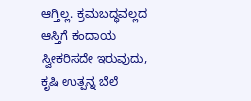ಆಗ್ತಿಲ್ಲ. ಕ್ರಮಬದ್ಧವಲ್ಲದ ಆಸ್ತಿಗೆ ಕಂದಾಯ ಸ್ವೀಕರಿಸದೇ ಇರುವುದು, ಕೃಷಿ ಉತ್ಪನ್ನ ಬೆಲೆ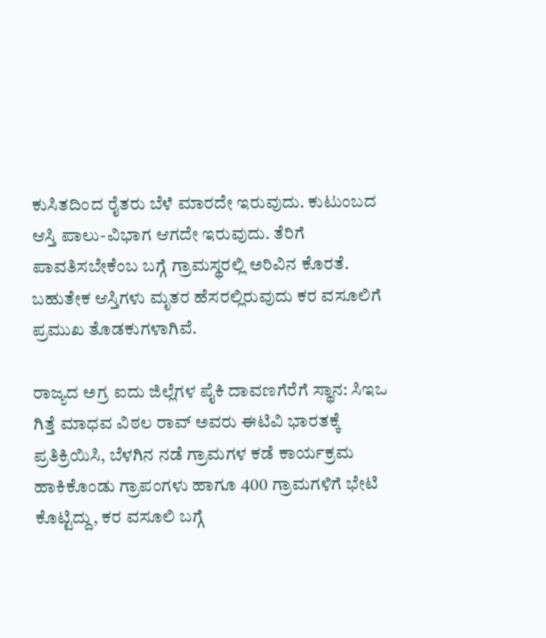ಕುಸಿತದಿಂದ ರೈತರು ಬೆಳೆ ಮಾರದೇ ಇರುವುದು. ಕುಟುಂಬದ ಆಸ್ತಿ ಪಾಲು-ವಿಭಾಗ ಆಗದೇ ಇರುವುದು. ತೆರಿಗೆ ಪಾವತಿಸಬೇಕೆಂಬ ಬಗ್ಗೆ ಗ್ರಾಮಸ್ಥರಲ್ಲಿ ಅರಿವಿನ ಕೊರತೆ. ಬಹುತೇಕ ಆಸ್ತಿಗಳು ಮೃತರ ಹೆಸರಲ್ಲಿರುವುದು ಕರ ವಸೂಲಿಗೆ ಪ್ರಮುಖ ತೊಡಕುಗಳಾಗಿವೆ.

ರಾಜ್ಯದ ಅಗ್ರ ಐದು ಜಿಲ್ಲೆಗಳ ಪೈಕಿ ದಾವಣಗೆರೆಗೆ ಸ್ಥಾನ: ಸಿಇಒ ಗಿತ್ತೆ ಮಾಧವ ವಿಠಲ ರಾವ್ ಅವರು ಈಟಿವಿ ಭಾರತಕ್ಕೆ ಪ್ರತಿಕ್ರಿಯಿಸಿ, ಬೆಳಗಿನ ನಡೆ ಗ್ರಾಮಗಳ ಕಡೆ ಕಾರ್ಯಕ್ರಮ ಹಾಕಿಕೊಂಡು ಗ್ರಾಪಂಗಳು ಹಾಗೂ 400 ಗ್ರಾಮಗಳಿಗೆ ಭೇಟಿ ಕೊಟ್ಟಿದ್ದು, ಕರ ವಸೂಲಿ ಬಗ್ಗೆ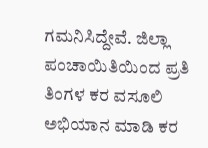ಗಮನಿಸಿದ್ದೇವೆ. ಜಿಲ್ಲಾ ಪಂಚಾಯಿತಿಯಿಂದ ಪ್ರತಿ ತಿಂಗಳ ಕರ ವಸೂಲಿ ಅಭಿಯಾನ ಮಾಡಿ ಕರ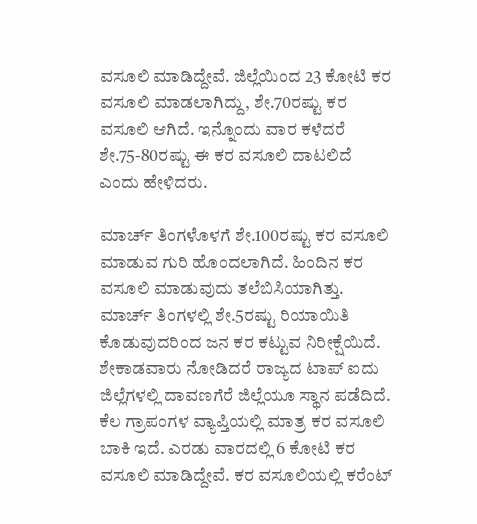ವಸೂಲಿ ಮಾಡಿದ್ದೇವೆ. ಜಿಲ್ಲೆಯಿಂದ 23 ಕೋಟಿ ಕರ ವಸೂಲಿ ಮಾಡಲಾಗಿದ್ದು, ಶೇ.70ರಷ್ಟು ಕರ ವಸೂಲಿ ಆಗಿದೆ. ಇನ್ನೊಂದು ವಾರ ಕಳೆದರೆ ಶೇ.75-80ರಷ್ಟು ಈ ಕರ ವಸೂಲಿ ದಾಟಲಿದೆ ಎಂದು ಹೇಳಿದರು.

ಮಾರ್ಚ್ ತಿಂಗಳೊಳಗೆ ಶೇ.100ರಷ್ಟು ಕರ ವಸೂಲಿ ಮಾಡುವ ಗುರಿ ಹೊಂದಲಾಗಿದೆ. ಹಿಂದಿನ ಕರ ವಸೂಲಿ ಮಾಡುವುದು ತಲೆಬಿಸಿಯಾಗಿತ್ತು. ಮಾರ್ಚ್ ತಿಂಗಳಲ್ಲಿ ಶೇ.5ರಷ್ಟು ರಿಯಾಯಿತಿ ಕೊಡುವುದರಿಂದ ಜನ ಕರ ಕಟ್ಟುವ ನಿರೀಕ್ಷೆಯಿದೆ. ಶೇಕಾಡವಾರು ನೋಡಿದರೆ ರಾಜ್ಯದ ಟಾಪ್ ಐದು ಜಿಲ್ಲೆಗಳಲ್ಲಿ ದಾವಣಗೆರೆ ಜಿಲ್ಲೆಯೂ ಸ್ಥಾನ ಪಡೆದಿದೆ. ಕೆಲ ಗ್ರಾಪಂಗಳ ವ್ಯಾಪ್ತಿಯಲ್ಲಿ ಮಾತ್ರ ಕರ ವಸೂಲಿ ಬಾಕಿ ಇದೆ. ಎರಡು ವಾರದಲ್ಲಿ 6 ಕೋಟಿ ಕರ ವಸೂಲಿ ಮಾಡಿದ್ದೇವೆ. ಕರ ವಸೂಲಿಯಲ್ಲಿ ಕರೆಂಟ್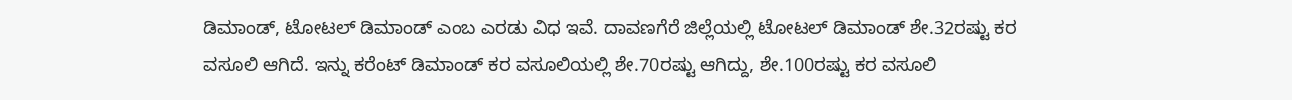ಡಿಮಾಂಡ್, ಟೋಟಲ್ ಡಿಮಾಂಡ್ ಎಂಬ ಎರಡು ವಿಧ ಇವೆ. ದಾವಣಗೆರೆ ಜಿಲ್ಲೆಯಲ್ಲಿ ಟೋಟಲ್ ಡಿಮಾಂಡ್ ಶೇ.32ರಷ್ಟು ಕರ ವಸೂಲಿ ಆಗಿದೆ. ಇನ್ನು ಕರೆಂಟ್ ಡಿಮಾಂಡ್ ಕರ ವಸೂಲಿಯಲ್ಲಿ ಶೇ.70ರಷ್ಟು ಆಗಿದ್ದು, ಶೇ.100ರಷ್ಟು ಕರ ವಸೂಲಿ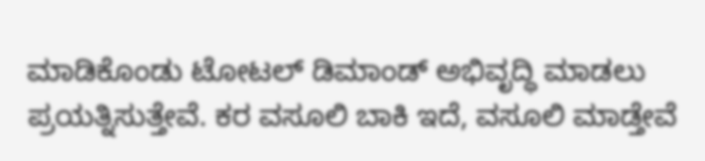ಮಾಡಿಕೊಂಡು ಟೋಟಲ್ ಡಿಮಾಂಡ್ ಅಭಿವೃದ್ಧಿ ಮಾಡಲು ಪ್ರಯತ್ನಿಸುತ್ತೇವೆ. ಕರ ವಸೂಲಿ ಬಾಕಿ ಇದೆ, ವಸೂಲಿ ಮಾಡ್ತೇವೆ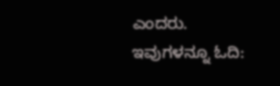ಎಂದರು.
ಇವುಗಳನ್ನೂ ಓದಿ: